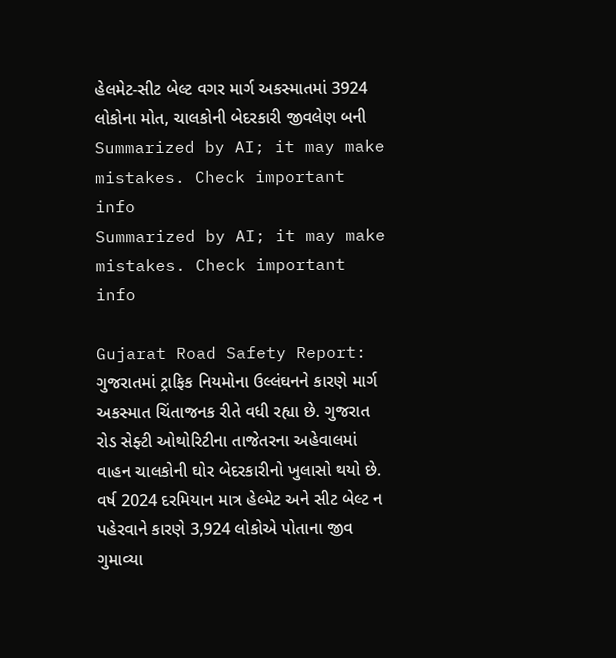હેલમેટ-સીટ બેલ્ટ વગર માર્ગ અકસ્માતમાં 3924 લોકોના મોત, ચાલકોની બેદરકારી જીવલેણ બની
Summarized by AI; it may make mistakes. Check important info
Summarized by AI; it may make mistakes. Check important info

Gujarat Road Safety Report: ગુજરાતમાં ટ્રાફિક નિયમોના ઉલ્લંઘનને કારણે માર્ગ અકસ્માત ચિંતાજનક રીતે વધી રહ્યા છે. ગુજરાત રોડ સેફ્ટી ઓથોરિટીના તાજેતરના અહેવાલમાં વાહન ચાલકોની ઘોર બેદરકારીનો ખુલાસો થયો છે. વર્ષ 2024 દરમિયાન માત્ર હેલ્મેટ અને સીટ બેલ્ટ ન પહેરવાને કારણે 3,924 લોકોએ પોતાના જીવ ગુમાવ્યા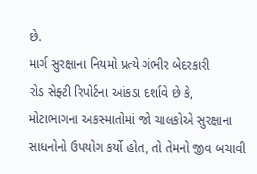છે.
માર્ગ સુરક્ષાના નિયમો પ્રત્યે ગંભીર બેદરકારી
રોડ સેફ્ટી રિપોર્ટના આંકડા દર્શાવે છે કે, મોટાભાગના અકસ્માતોમાં જો ચાલકોએ સુરક્ષાના સાધનોનો ઉપયોગ કર્યો હોત, તો તેમનો જીવ બચાવી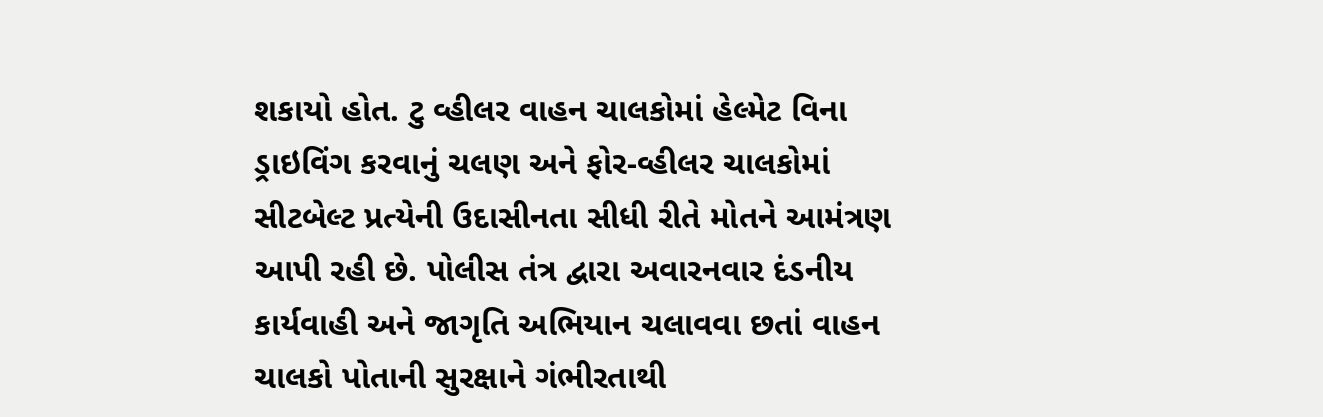શકાયો હોત. ટુ વ્હીલર વાહન ચાલકોમાં હેલ્મેટ વિના ડ્રાઇવિંગ કરવાનું ચલણ અને ફોર-વ્હીલર ચાલકોમાં સીટબેલ્ટ પ્રત્યેની ઉદાસીનતા સીધી રીતે મોતને આમંત્રણ આપી રહી છે. પોલીસ તંત્ર દ્વારા અવારનવાર દંડનીય કાર્યવાહી અને જાગૃતિ અભિયાન ચલાવવા છતાં વાહન ચાલકો પોતાની સુરક્ષાને ગંભીરતાથી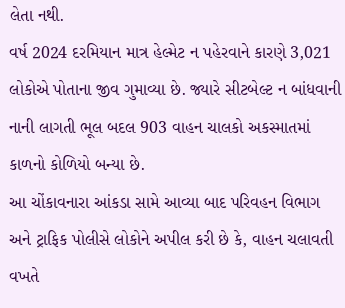લેતા નથી.
વર્ષ 2024 દરમિયાન માત્ર હેલ્મેટ ન પહેરવાને કારણે 3,021 લોકોએ પોતાના જીવ ગુમાવ્યા છે. જ્યારે સીટબેલ્ટ ન બાંધવાની નાની લાગતી ભૂલ બદલ 903 વાહન ચાલકો અકસ્માતમાં કાળનો કોળિયો બન્યા છે.
આ ચોંકાવનારા આંકડા સામે આવ્યા બાદ પરિવહન વિભાગ અને ટ્રાફિક પોલીસે લોકોને અપીલ કરી છે કે, વાહન ચલાવતી વખતે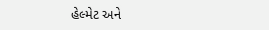હેલ્મેટ અને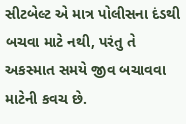સીટબેલ્ટ એ માત્ર પોલીસના દંડથી બચવા માટે નથી, પરંતુ તે અકસ્માત સમયે જીવ બચાવવા માટેની કવચ છે.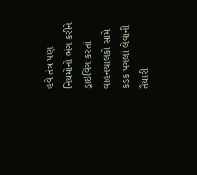હવે તંત્ર પણ નિયમોનો ભંગ કરીને ડ્રાઇવિંગ કરતાં વાહનચાલકો સામે કડક પગલાં લેવાની તૈયારી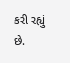કરી રહ્યું છે.